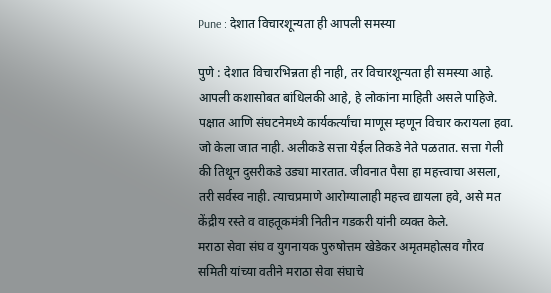Pune : देशात विचारशून्यता ही आपली समस्या

पुणे : देशात विचारभिन्नता ही नाही, तर विचारशून्यता ही समस्या आहे. आपली कशासोबत बांधिलकी आहे, हे लोकांना माहिती असले पाहिजे. पक्षात आणि संघटनेमध्ये कार्यकर्त्यांचा माणूस म्हणून विचार करायला हवा. जो केला जात नाही. अलीकडे सत्ता येईल तिकडे नेते पळतात. सत्ता गेली की तिथून दुसरीकडे उड्या मारतात. जीवनात पैसा हा महत्त्वाचा असला, तरी सर्वस्व नाही. त्याचप्रमाणे आरोग्यालाही महत्त्व द्यायला हवे, असे मत केंद्रीय रस्ते व वाहतूकमंत्री नितीन गडकरी यांनी व्यक्त केले.
मराठा सेवा संघ व युगनायक पुरुषोत्तम खेडेकर अमृतमहोत्सव गौरव समिती यांच्या वतीने मराठा सेवा संघाचे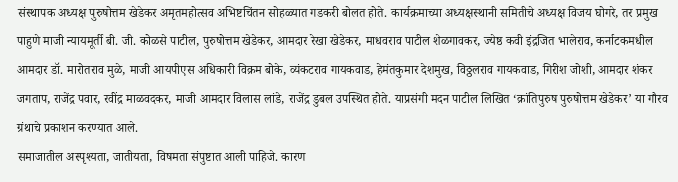संस्थापक अध्यक्ष पुरुषोत्तम खेडेकर अमृतमहोत्सव अभिष्टचिंतन सोहळ्यात गडकरी बोलत होते. कार्यक्रमाच्या अध्यक्षस्थानी समितीचे अध्यक्ष विजय घोगरे, तर प्रमुख पाहुणे माजी न्यायमूर्ती बी. जी. कोळसे पाटील, पुरुषोत्तम खेडेकर, आमदार रेखा खेडेकर, माधवराव पाटील शेळगावकर, ज्येष्ठ कवी इंद्रजित भालेराव, कर्नाटकमधील आमदार डॉ. मारोतराव मुळे, माजी आयपीएस अधिकारी विक्रम बोके, व्यंकटराव गायकवाड, हेमंतकुमार देशमुख, विठ्ठलराव गायकवाड, गिरीश जोशी, आमदार शंकर जगताप, राजेंद्र पवार, रवींद्र माळवदकर, माजी आमदार विलास लांडे, राजेंद्र डुबल उपस्थित होते. याप्रसंगी मदन पाटील लिखित ‘क्रांतिपुरुष पुरुषोत्तम खेडेकर’ या गौरव ग्रंथाचे प्रकाशन करण्यात आले.
समाजातील अस्पृश्यता, जातीयता, विषमता संपुष्टात आली पाहिजे. कारण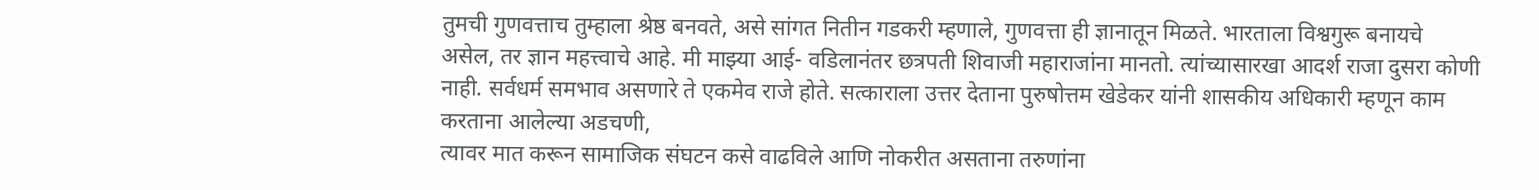तुमची गुणवत्ताच तुम्हाला श्रेष्ठ बनवते, असे सांगत नितीन गडकरी म्हणाले, गुणवत्ता ही ज्ञानातून मिळते. भारताला विश्वगुरू बनायचे असेल, तर ज्ञान महत्त्वाचे आहे. मी माझ्या आई- वडिलानंतर छत्रपती शिवाजी महाराजांना मानतो. त्यांच्यासारखा आदर्श राजा दुसरा कोणी नाही. सर्वधर्म समभाव असणारे ते एकमेव राजे होते. सत्काराला उत्तर देताना पुरुषोत्तम खेडेकर यांनी शासकीय अधिकारी म्हणून काम करताना आलेल्या अडचणी,
त्यावर मात करून सामाजिक संघटन कसे वाढविले आणि नोकरीत असताना तरुणांना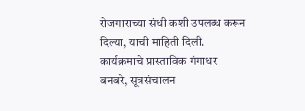रोजगाराच्या संधी कशी उपलब्ध करून दिल्या, याची माहिती दिली. कार्यक्रमाचे प्रास्ताविक गंगाधर बनबरे, सूत्रसंचालन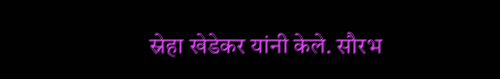स्नेहा खेडेकर यांनी केले. सौरभ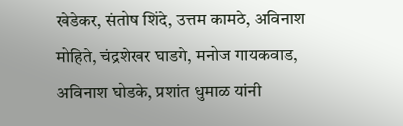खेडेकर, संतोष शिंदे, उत्तम कामठे, अविनाश मोहिते, चंद्रशेखर घाडगे, मनोज गायकवाड, अविनाश घोडके, प्रशांत धुमाळ यांनी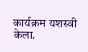कार्यक्रम यशस्वी केला.